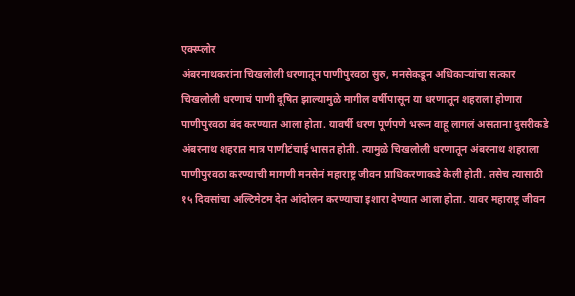एक्स्प्लोर
अंबरनाथकरांना चिखलोली धरणातून पाणीपुरवठा सुरु, मनसेकडून अधिकाऱ्यांचा सत्कार
चिखलोली धरणाचं पाणी दूषित झाल्यामुळे मागील वर्षीपासून या धरणातून शहराला होणारा पाणीपुरवठा बंद करण्यात आला होता. यावर्षी धरण पूर्णपणे भरून वाहू लागलं असताना दुसरीकडे अंबरनाथ शहरात मात्र पाणीटंचाई भासत होती. त्यामुळे चिखलोली धरणातून अंबरनाथ शहराला पाणीपुरवठा करण्याची मागणी मनसेनं महाराष्ट्र जीवन प्राधिकरणाकडे केली होती. तसेच त्यासाठी १५ दिवसांचा अल्टिमेटम देत आंदोलन करण्याचा इशारा देण्यात आला होता. यावर महाराष्ट्र जीवन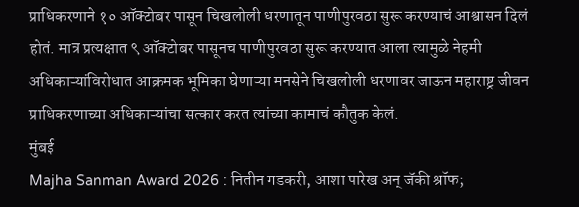प्राधिकरणाने १० ऑक्टोबर पासून चिखलोली धरणातून पाणीपुरवठा सुरू करण्याचं आश्वासन दिलं होतं. मात्र प्रत्यक्षात ९ ऑक्टोबर पासूनच पाणीपुरवठा सुरू करण्यात आला त्यामुळे नेहमी अधिकाऱ्यांविरोधात आक्रमक भूमिका घेणाऱ्या मनसेने चिखलोली धरणावर जाऊन महाराष्ट्र जीवन प्राधिकरणाच्या अधिकाऱ्यांचा सत्कार करत त्यांच्या कामाचं कौतुक केलं.
मुंबई
Majha Sanman Award 2026 : नितीन गडकरी, आशा पारेख अन् जॅकी श्रॉफ;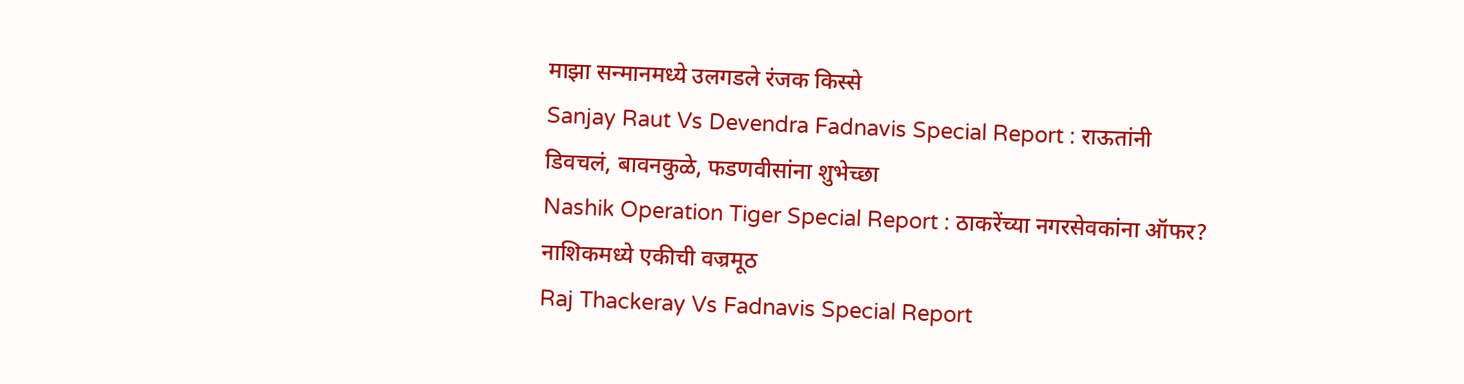माझा सन्मानमध्ये उलगडले रंजक किस्से
Sanjay Raut Vs Devendra Fadnavis Special Report : राऊतांनी डिवचलं, बावनकुळे, फडणवीसांना शुभेच्छा
Nashik Operation Tiger Special Report : ठाकरेंच्या नगरसेवकांना ऑफर? नाशिकमध्ये एकीची वज्रमूठ
Raj Thackeray Vs Fadnavis Special Report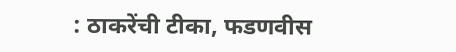: ठाकरेंची टीका, फडणवीस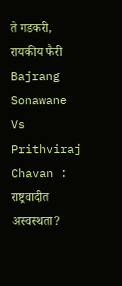ते गडकरी, रायकीय फैरी
Bajrang Sonawane Vs Prithviraj Chavan : राष्ट्रवादीत अस्वस्थता?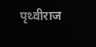पृथ्वीराज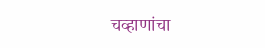चव्हाणांचा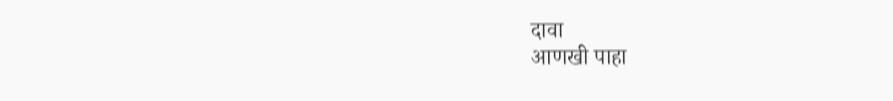दावा
आणखी पाहा